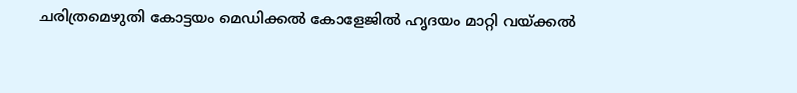ചരിത്രമെഴുതി കോട്ടയം മെഡിക്കല്‍ കോളേജില്‍ ഹൃദയം മാറ്റി വയ്‌ക്കല്‍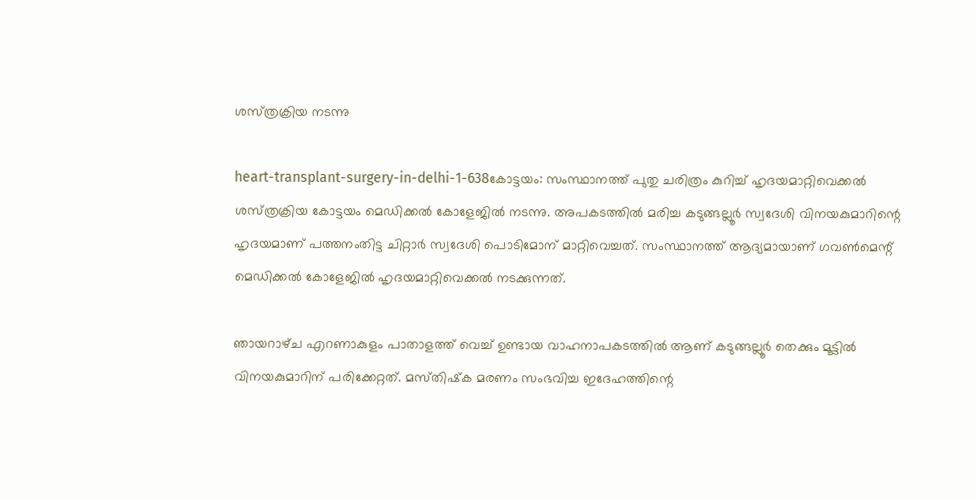ശസ്‌ത്രക്രിയ നടന്നു

heart-transplant-surgery-in-delhi-1-638കോട്ടയം: സംസ്ഥാനത്ത്‌ പുതു ചരിത്രം കുറിച്ച്‌ ഹൃദയമാറ്റിവെക്കല്‍ ശസ്‌ത്രക്രിയ കോട്ടയം മെഡിക്കല്‍ കോളേജില്‍ നടന്നു. അപകടത്തില്‍ മരിച്ച കടുങ്ങല്ലൂര്‍ സ്വദേശി വിനയകുമാറിന്റെ ഹൃദയമാണ്‌ പത്തനംതിട്ട ചിറ്റാര്‍ സ്വദേശി പൊടിമോന്‌ മാറ്റിവെച്ചത്‌. സംസ്ഥാനത്ത്‌ ആദ്യമായാണ്‌ ഗവണ്‍മെന്റ്‌ മെഡിക്കല്‍ കോളേജില്‍ ഹൃദയമാറ്റിവെക്കല്‍ നടക്കുന്നത്‌.

ഞായറാഴ്‌ച എറണാകുളം പാതാളത്ത്‌ വെച്ച്‌ ഉണ്ടായ വാഹനാപകടത്തില്‍ ആണ്‌ കടുങ്ങല്ലൂര്‍ തെക്കും മൂട്ടില്‍ വിനയകുമാറിന്‌ പരിക്കേറ്റത്‌. മസ്‌തിഷ്‌ക മരണം സംഭവിച്ച ഇദേഹത്തിന്റെ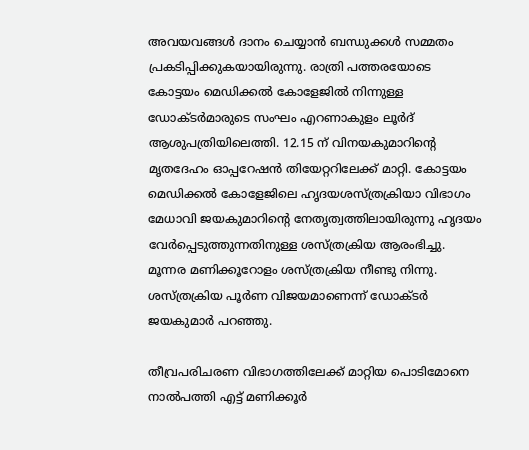അവയവങ്ങള്‍ ദാനം ചെയ്യാന്‍ ബന്ധുക്കള്‍ സമ്മതം പ്രകടിപ്പിക്കുകയായിരുന്നു. രാത്രി പത്തരയോടെ കോട്ടയം മെഡിക്കല്‍ കോളേജില്‍ നിന്നുള്ള ഡോക്ടര്‍മാരുടെ സംഘം എറണാകുളം ലൂര്‍ദ്‌ ആശുപത്രിയിലെത്തി. 12.15 ന്‌ വിനയകുമാറിന്റെ മൃതദേഹം ഓപ്പറേഷന്‍ തിയേറ്ററിലേക്ക്‌ മാറ്റി. കോട്ടയം മെഡിക്കല്‍ കോളേജിലെ ഹൃദയശസ്‌ത്രക്രിയാ വിഭാഗം മേധാവി ജയകുമാറിന്റെ നേതൃത്വത്തിലായിരുന്നു ഹൃദയം വേര്‍പ്പെടുത്തുന്നതിനുള്ള ശസ്‌ത്രക്രിയ ആരംഭിച്ചു. മൂന്നര മണിക്കൂറോളം ശസ്‌ത്രക്രിയ നീണ്ടു നിന്നു. ശസ്‌ത്രക്രിയ പൂര്‍ണ വിജയമാണെന്ന്‌ ഡോക്ടര്‍ ജയകുമാര്‍ പറഞ്ഞു.

തീവ്രപരിചരണ വിഭാഗത്തിലേക്ക്‌ മാറ്റിയ പൊടിമോനെ നാല്‍പത്തി എട്ട്‌ മണിക്കൂര്‍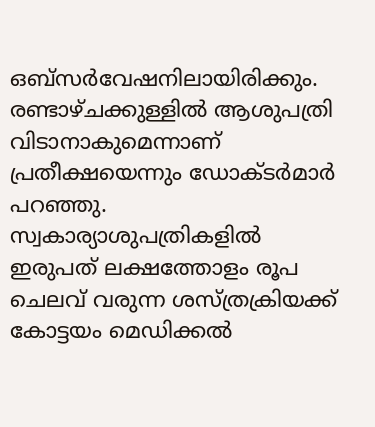ഒബ്‌സര്‍വേഷനിലായിരിക്കും. രണ്ടാഴ്‌ചക്കുള്ളില്‍ ആശുപത്രി വിടാനാകുമെന്നാണ്‌ പ്രതീക്ഷയെന്നും ഡോക്ടര്‍മാര്‍ പറഞ്ഞു. സ്വകാര്യാശുപത്രികളില്‍ ഇരുപത്‌ ലക്ഷത്തോളം രൂപ ചെലവ്‌ വരുന്ന ശസ്‌ത്രക്രിയക്ക്‌ കോട്ടയം മെഡിക്കല്‍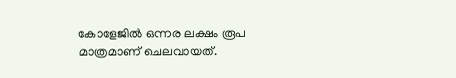കോളേജില്‍ ഒന്നര ലക്ഷം രൂപ മാത്രമാണ്‌ ചെലവായത്‌.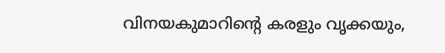വിനയകുമാറിന്റെ കരളും വൃക്കയും,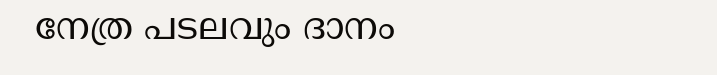നേത്ര പടലവും ദാനം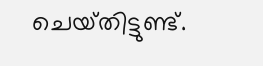ചെയ്‌തിട്ടുണ്ട്‌.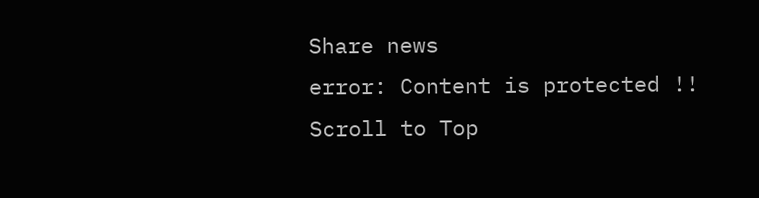Share news
error: Content is protected !!
Scroll to Top